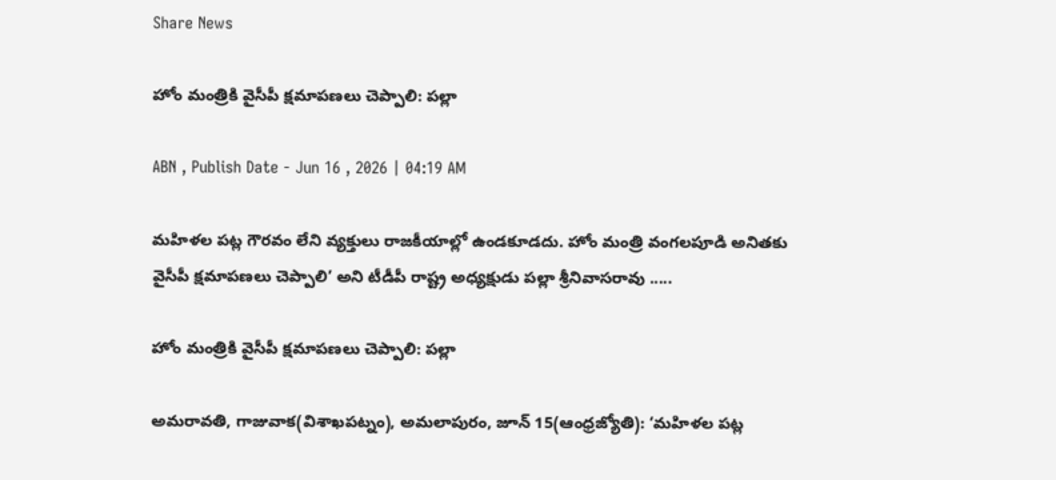Share News

హోం మంత్రికి వైసీపీ క్షమాపణలు చెప్పాలి: పల్లా

ABN , Publish Date - Jun 16 , 2026 | 04:19 AM

మహిళల పట్ల గౌరవం లేని వ్యక్తులు రాజకీయాల్లో ఉండకూడదు. హోం మంత్రి వంగలపూడి అనితకు వైసీపీ క్షమాపణలు చెప్పాలి’ అని టీడీపీ రాష్ట్ర అధ్యక్షుడు పల్లా శ్రీనివాసరావు .....

హోం మంత్రికి వైసీపీ క్షమాపణలు చెప్పాలి: పల్లా

అమరావతి, గాజువాక(విశాఖపట్నం), అమలాపురం, జూన్‌ 15(ఆంధ్రజ్యోతి): ‘మహిళల పట్ల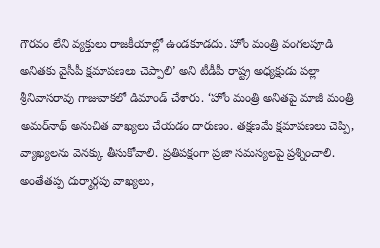గౌరవం లేని వ్యక్తులు రాజకీయాల్లో ఉండకూడదు. హోం మంత్రి వంగలపూడి అనితకు వైసీపీ క్షమాపణలు చెప్పాలి’ అని టీడీపీ రాష్ట్ర అధ్యక్షుడు పల్లా శ్రీనివాసరావు గాజువాకలో డిమాండ్‌ చేశారు. ‘హోం మంత్రి అనితపై మాజీ మంత్రి అమర్‌నాథ్‌ అనుచిత వాఖ్యలు చేయడం దారుణం. తక్షణమే క్షమాపణలు చెప్పి, వ్యాఖ్యలను వెనక్కు తీసుకోవాలి. ప్రతిపక్షంగా ప్రజా సమస్యలపై ప్రశ్నించాలి. అంతేతప్ప దుర్మార్గపు వాఖ్యలు,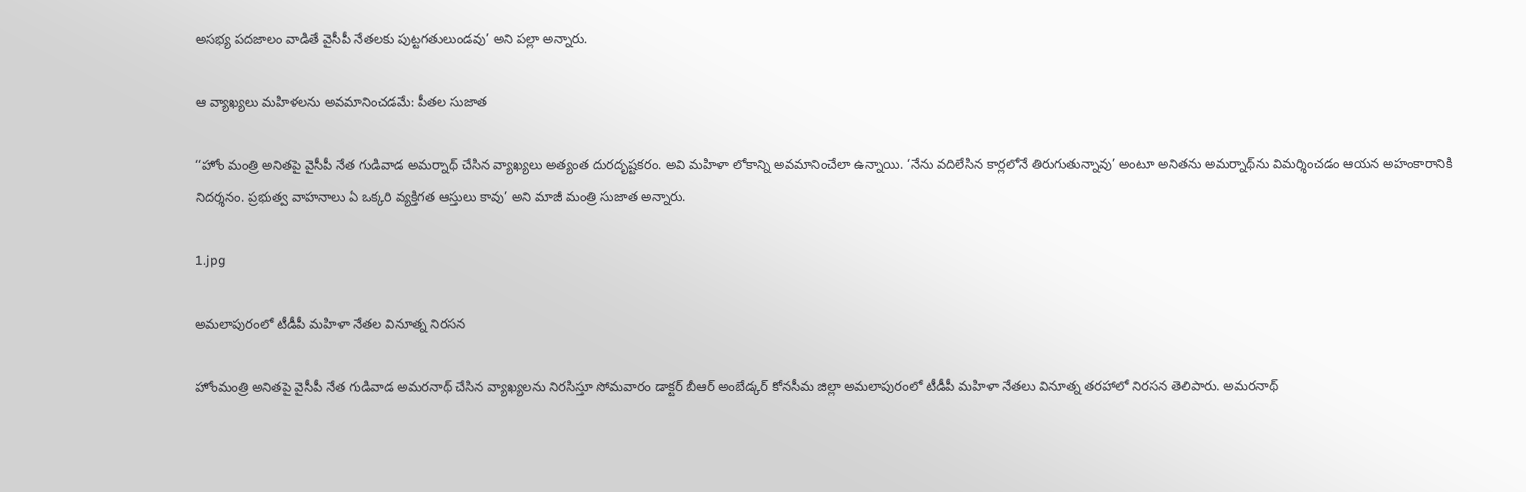అసభ్య పదజాలం వాడితే వైసీపీ నేతలకు పుట్టగతులుండవు’ అని పల్లా అన్నారు.

ఆ వ్యాఖ్యలు మహిళలను అవమానించడమే: పీతల సుజాత

‘‘హోం మంత్రి అనితపై వైసీపీ నేత గుడివాడ అమర్నాథ్‌ చేసిన వ్యాఖ్యలు అత్యంత దురదృష్టకరం. అవి మహిళా లోకాన్ని అవమానించేలా ఉన్నాయి. ‘నేను వదిలేసిన కార్లలోనే తిరుగుతున్నావు’ అంటూ అనితను అమర్నాథ్‌ను విమర్శించడం ఆయన అహంకారానికి నిదర్శనం. ప్రభుత్వ వాహనాలు ఏ ఒక్కరి వ్యక్తిగత ఆస్తులు కావు’ అని మాజీ మంత్రి సుజాత అన్నారు.

1.jpg

అమలాపురంలో టీడీపీ మహిళా నేతల వినూత్న నిరసన

హోంమంత్రి అనితపై వైసీపీ నేత గుడివాడ అమరనాథ్‌ చేసిన వ్యాఖ్యలను నిరసిస్తూ సోమవారం డాక్టర్‌ బీఆర్‌ అంబేడ్కర్‌ కోనసీమ జిల్లా అమలాపురంలో టీడీపీ మహిళా నేతలు వినూత్న తరహాలో నిరసన తెలిపారు. అమరనాథ్‌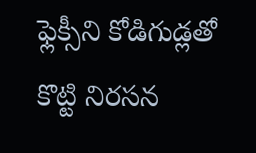ఫ్లెక్సీని కోడిగుడ్లతో కొట్టి నిరసన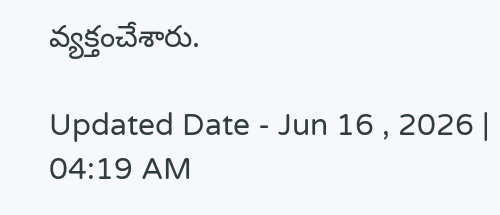వ్యక్తంచేశారు.

Updated Date - Jun 16 , 2026 | 04:19 AM